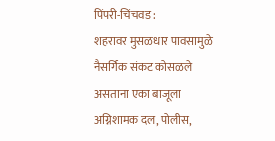पिंपरी-चिंचवड :
शहरावर मुसळधार पावसामुळे नैसर्गिक संकट कोसळले असताना एका बाजूला अग्निशामक दल, पोलीस,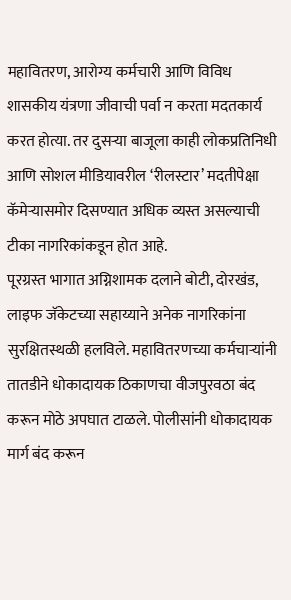महावितरण, आरोग्य कर्मचारी आणि विविध शासकीय यंत्रणा जीवाची पर्वा न करता मदतकार्य करत होत्या. तर दुसऱ्या बाजूला काही लोकप्रतिनिधी आणि सोशल मीडियावरील ‘रीलस्टार’ मदतीपेक्षा कॅमेऱ्यासमोर दिसण्यात अधिक व्यस्त असल्याची टीका नागरिकांकडून होत आहे.
पूरग्रस्त भागात अग्निशामक दलाने बोटी, दोरखंड, लाइफ जॅकेटच्या सहाय्याने अनेक नागरिकांना सुरक्षितस्थळी हलविले. महावितरणच्या कर्मचाऱ्यांनी तातडीने धोकादायक ठिकाणचा वीजपुरवठा बंद करून मोठे अपघात टाळले. पोलीसांनी धोकादायक मार्ग बंद करून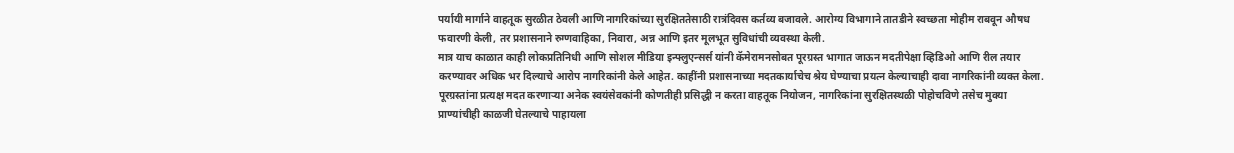पर्यायी मार्गाने वाहतूक सुरळीत ठेवली आणि नागरिकांच्या सुरक्षिततेसाठी रात्रंदिवस कर्तव्य बजावले. आरोग्य विभागाने तातडीने स्वच्छता मोहीम राबवून औषध फवारणी केली, तर प्रशासनाने रुग्णवाहिका, निवारा, अन्न आणि इतर मूलभूत सुविधांची व्यवस्था केली.
मात्र याच काळात काही लोकप्रतिनिधी आणि सोशल मीडिया इन्फ्लुएन्सर्स यांनी कॅमेरामनसोबत पूरग्रस्त भागात जाऊन मदतीपेक्षा व्हिडिओ आणि रील तयार करण्यावर अधिक भर दिल्याचे आरोप नागरिकांनी केले आहेत. काहींनी प्रशासनाच्या मदतकार्याचेच श्रेय घेण्याचा प्रयत्न केल्याचाही दावा नागरिकांनी व्यक्त केला.
पूरग्रस्तांना प्रत्यक्ष मदत करणाऱ्या अनेक स्वयंसेवकांनी कोणतीही प्रसिद्धी न करता वाहतूक नियोजन, नागरिकांना सुरक्षितस्थळी पोहोचविणे तसेच मुक्या प्राण्यांचीही काळजी घेतल्याचे पाहायला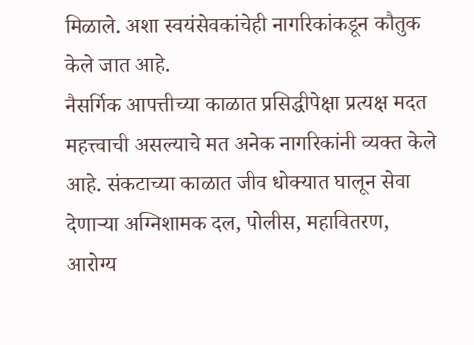मिळाले. अशा स्वयंसेवकांचेही नागरिकांकडून कौतुक केले जात आहे.
नैसर्गिक आपत्तीच्या काळात प्रसिद्धीपेक्षा प्रत्यक्ष मदत महत्त्वाची असल्याचे मत अनेक नागरिकांनी व्यक्त केले आहे. संकटाच्या काळात जीव धोक्यात घालून सेवा देणाऱ्या अग्निशामक दल, पोलीस, महावितरण, आरोग्य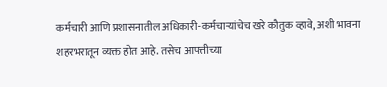कर्मचारी आणि प्रशासनातील अधिकारी-कर्मचाऱ्यांचेच खरे कौतुक व्हावे, अशी भावना शहरभरातून व्यक्त होत आहे. तसेच आपत्तीच्या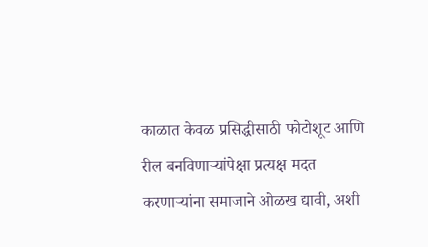काळात केवळ प्रसिद्धीसाठी फोटोशूट आणि रील बनविणाऱ्यांपेक्षा प्रत्यक्ष मदत करणाऱ्यांना समाजाने ओळख द्यावी, अशी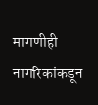मागणीही नागरिकांकडून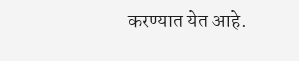करण्यात येत आहे.